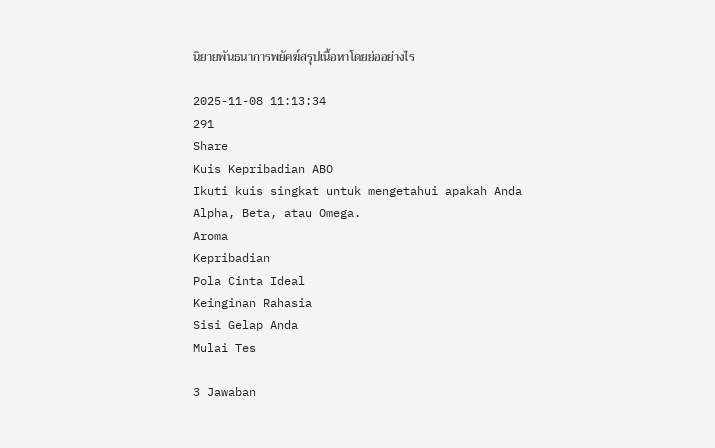นิยายพันธนาการพยัคฆ์สรุปเนื้อหาโดยย่ออย่างไร

2025-11-08 11:13:34
291
Share
Kuis Kepribadian ABO
Ikuti kuis singkat untuk mengetahui apakah Anda Alpha, Beta, atau Omega.
Aroma
Kepribadian
Pola Cinta Ideal
Keinginan Rahasia
Sisi Gelap Anda
Mulai Tes

3 Jawaban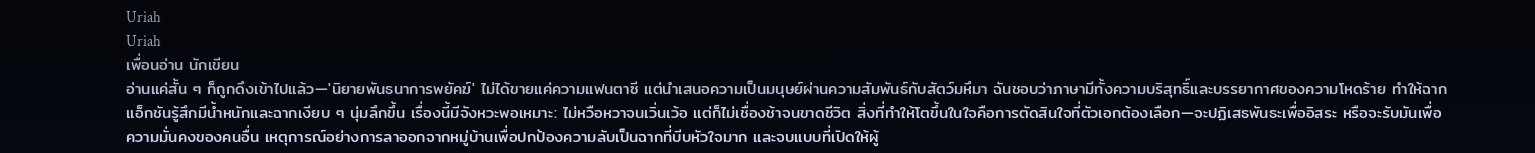Uriah
Uriah
เพื่อนอ่าน นักเขียน
อ่านแค่สั้น ๆ ก็ถูกดึงเข้าไปแล้ว—'นิยายพันธนาการพยัคฆ์' ไม่ได้ขายแค่ความแฟนตาซี แต่นำเสนอความเป็นมนุษย์ผ่านความสัมพันธ์กับสัตว์มหึมา ฉันชอบว่าภาษามีทั้งความบริสุทธิ์และบรรยากาศของความโหดร้าย ทำให้ฉากแอ็กชันรู้สึกมีน้ำหนักและฉากเงียบ ๆ นุ่มลึกขึ้น เรื่องนี้มีจังหวะพอเหมาะ: ไม่หวือหวาจนเวิ่นเว้อ แต่ก็ไม่เชื่องช้าจนขาดชีวิต สิ่งที่ทำให้โตขึ้นในใจคือการตัดสินใจที่ตัวเอกต้องเลือก—จะปฏิเสธพันธะเพื่ออิสระ หรือจะรับมันเพื่อความมั่นคงของคนอื่น เหตุการณ์อย่างการลาออกจากหมู่บ้านเพื่อปกป้องความลับเป็นฉากที่บีบหัวใจมาก และจบแบบที่เปิดให้ผู้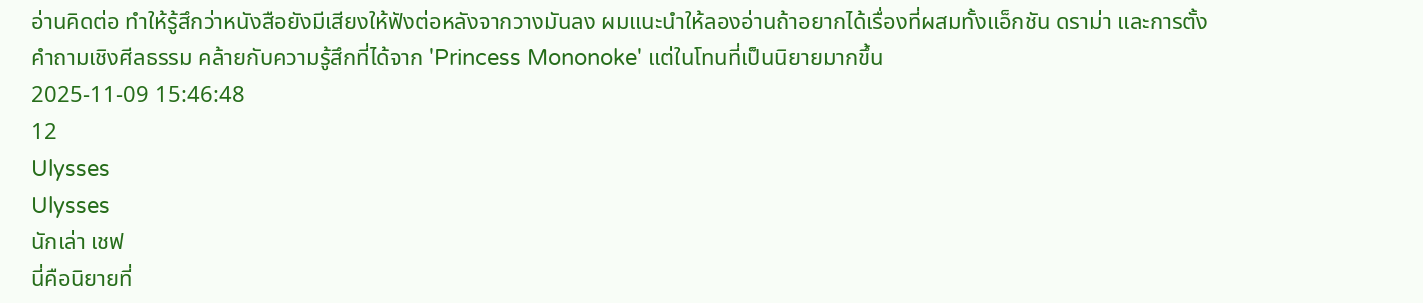อ่านคิดต่อ ทำให้รู้สึกว่าหนังสือยังมีเสียงให้ฟังต่อหลังจากวางมันลง ผมแนะนำให้ลองอ่านถ้าอยากได้เรื่องที่ผสมทั้งแอ็กชัน ดราม่า และการตั้งคำถามเชิงศีลธรรม คล้ายกับความรู้สึกที่ได้จาก 'Princess Mononoke' แต่ในโทนที่เป็นนิยายมากขึ้น
2025-11-09 15:46:48
12
Ulysses
Ulysses
นักเล่า เชฟ
นี่คือนิยายที่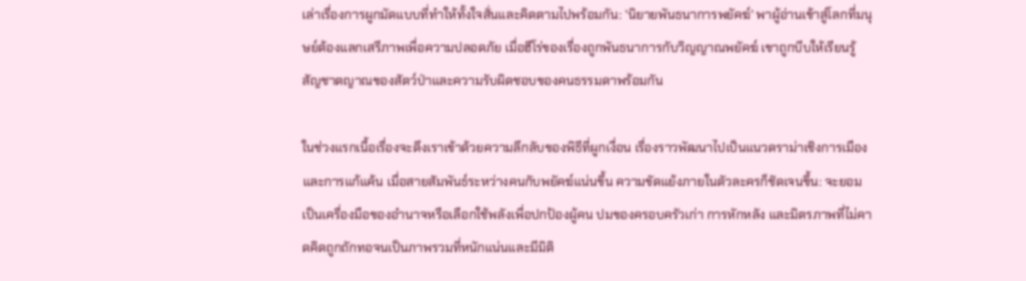เล่าเรื่องการผูกมัดแบบที่ทำให้ทั้งใจสั่นและคิดตามไปพร้อมกัน: 'นิยายพันธนาการพยัคฆ์' พาผู้อ่านเข้าสู่โลกที่มนุษย์ต้องแลกเสรีภาพเพื่อความปลอดภัย เมื่อฮีโร่ของเรื่องถูกพันธนาการกับวิญญาณพยัคฆ์ เขาถูกบีบให้เรียนรู้สัญชาตญาณของสัตว์ป่าและความรับผิดชอบของคนธรรมดาพร้อมกัน

ในช่วงแรกเนื้อเรื่องจะดึงเราเข้าด้วยความลึกลับของพิธีที่ผูกเงื่อน เรื่องราวพัฒนาไปเป็นแนวดราม่าเชิงการเมืองและการแก้แค้น เมื่อสายสัมพันธ์ระหว่างคนกับพยัคฆ์แน่นขึ้น ความขัดแย้งภายในตัวละครก็ชัดเจนขึ้น: จะยอมเป็นเครื่องมือของอำนาจหรือเลือกใช้พลังเพื่อปกป้องผู้คน ปมของครอบครัวเก่า การหักหลัง และมิตรภาพที่ไม่คาดคิดถูกถักทอจนเป็นภาพรวมที่หนักแน่นและมีมิติ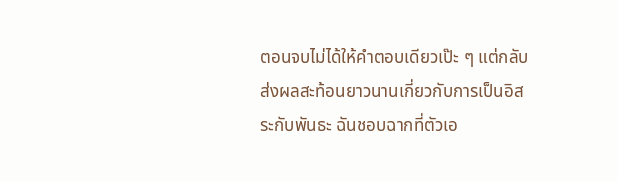ตอนจบไม่ได้ให้คำตอบเดียวเป๊ะ ๆ แต่กลับส่งผลสะท้อนยาวนานเกี่ยวกับการเป็นอิสระกับพันธะ ฉันชอบฉากที่ตัวเอ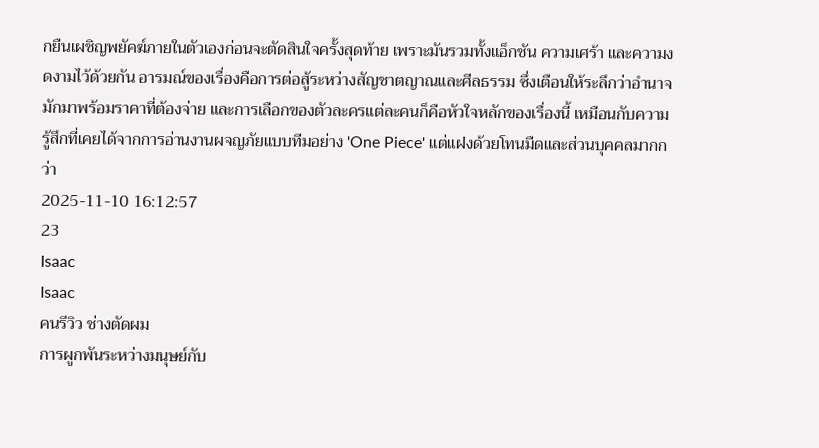กยืนเผชิญพยัคฆ์ภายในตัวเองก่อนจะตัดสินใจครั้งสุดท้าย เพราะมันรวมทั้งแอ็กชัน ความเศร้า และความงดงามไว้ด้วยกัน อารมณ์ของเรื่องคือการต่อสู้ระหว่างสัญชาตญาณและศีลธรรม ซึ่งเตือนให้ระลึกว่าอำนาจมักมาพร้อมราคาที่ต้องจ่าย และการเลือกของตัวละครแต่ละคนก็คือหัวใจหลักของเรื่องนี้ เหมือนกับความรู้สึกที่เคยได้จากการอ่านงานผจญภัยแบบทีมอย่าง 'One Piece' แต่แฝงด้วยโทนมืดและส่วนบุคคลมากกว่า
2025-11-10 16:12:57
23
Isaac
Isaac
คนรีวิว ช่างตัดผม
การผูกพันระหว่างมนุษย์กับ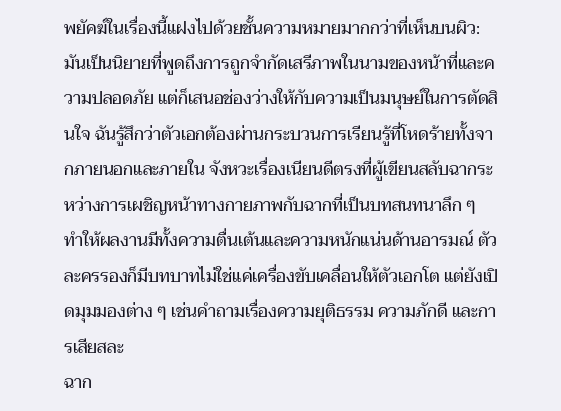พยัคฆ์ในเรื่องนี้แฝงไปด้วยชั้นความหมายมากกว่าที่เห็นบนผิว: มันเป็นนิยายที่พูดถึงการถูกจำกัดเสรีภาพในนามของหน้าที่และความปลอดภัย แต่ก็เสนอช่องว่างให้กับความเป็นมนุษย์ในการตัดสินใจ ฉันรู้สึกว่าตัวเอกต้องผ่านกระบวนการเรียนรู้ที่โหดร้ายทั้งจากภายนอกและภายใน จังหวะเรื่องเนียนดีตรงที่ผู้เขียนสลับฉากระหว่างการเผชิญหน้าทางกายภาพกับฉากที่เป็นบทสนทนาลึก ๆ ทำให้ผลงานมีทั้งความตื่นเต้นและความหนักแน่นด้านอารมณ์ ตัวละครรองก็มีบทบาทไม่ใช่แค่เครื่องขับเคลื่อนให้ตัวเอกโต แต่ยังเปิดมุมมองต่าง ๆ เช่นคำถามเรื่องความยุติธรรม ความภักดี และการเสียสละ
ฉาก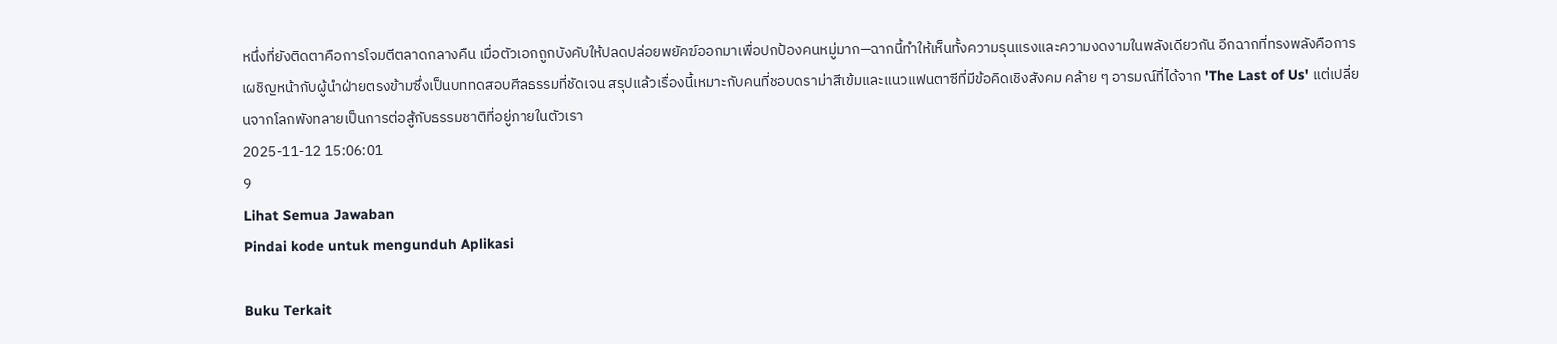หนึ่งที่ยังติดตาคือการโจมตีตลาดกลางคืน เมื่อตัวเอกถูกบังคับให้ปลดปล่อยพยัคฆ์ออกมาเพื่อปกป้องคนหมู่มาก—ฉากนี้ทำให้เห็นทั้งความรุนแรงและความงดงามในพลังเดียวกัน อีกฉากที่ทรงพลังคือการเผชิญหน้ากับผู้นำฝ่ายตรงข้ามซึ่งเป็นบททดสอบศีลธรรมที่ชัดเจน สรุปแล้วเรื่องนี้เหมาะกับคนที่ชอบดราม่าสีเข้มและแนวแฟนตาซีที่มีข้อคิดเชิงสังคม คล้าย ๆ อารมณ์ที่ได้จาก 'The Last of Us' แต่เปลี่ยนจากโลกพังทลายเป็นการต่อสู้กับธรรมชาติที่อยู่ภายในตัวเรา
2025-11-12 15:06:01
9
Lihat Semua Jawaban
Pindai kode untuk mengunduh Aplikasi

Buku Terkait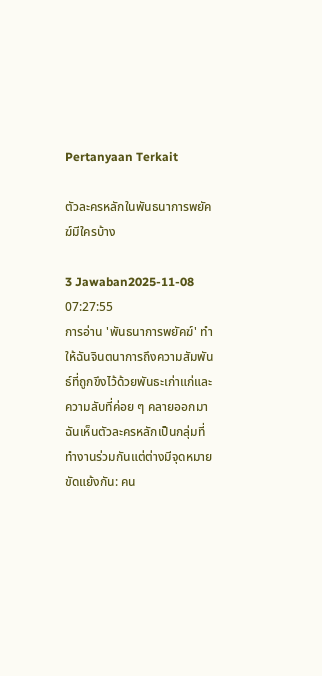Pertanyaan Terkait

ตัวละครหลักในพันธนาการพยัคฆ์มีใครบ้าง

3 Jawaban2025-11-08 07:27:55
การอ่าน 'พันธนาการพยัคฆ์' ทำให้ฉันจินตนาการถึงความสัมพันธ์ที่ถูกขึงไว้ด้วยพันธะเก่าแก่และความลับที่ค่อย ๆ คลายออกมา ฉันเห็นตัวละครหลักเป็นกลุ่มที่ทำงานร่วมกันแต่ต่างมีจุดหมายขัดแย้งกัน: คน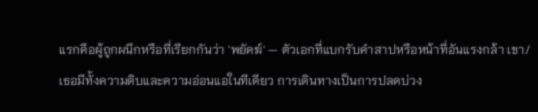แรกคือผู้ถูกผนึกหรือที่เรียกกันว่า 'พยัคฆ์' — ตัวเอกที่แบกรับคำสาปหรือหน้าที่อันแรงกล้า เขา/เธอมีทั้งความดิบและความอ่อนแอในทีเดียว การเดินทางเป็นการปลดบ่วง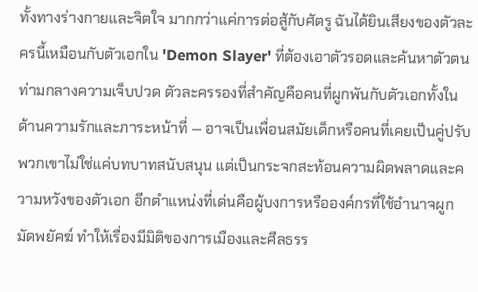ทั้งทางร่างกายและจิตใจ มากกว่าแค่การต่อสู้กับศัตรู ฉันได้ยินเสียงของตัวละครนี้เหมือนกับตัวเอกใน 'Demon Slayer' ที่ต้องเอาตัวรอดและค้นหาตัวตนท่ามกลางความเจ็บปวด ตัวละครรองที่สำคัญคือคนที่ผูกพันกับตัวเอกทั้งในด้านความรักและภาระหน้าที่ — อาจเป็นเพื่อนสมัยเด็กหรือคนที่เคยเป็นคู่ปรับ พวกเขาไม่ใช่แค่บทบาทสนับสนุน แต่เป็นกระจกสะท้อนความผิดพลาดและความหวังของตัวเอก อีกตำแหน่งที่เด่นคือผู้บงการหรือองค์กรที่ใช้อำนาจผูกมัดพยัคฆ์ ทำให้เรื่องมีมิติของการเมืองและศีลธรร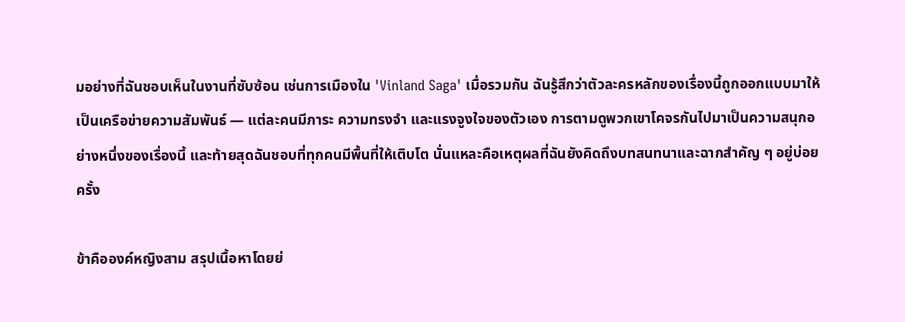มอย่างที่ฉันชอบเห็นในงานที่ซับซ้อน เช่นการเมืองใน 'Vinland Saga' เมื่อรวมกัน ฉันรู้สึกว่าตัวละครหลักของเรื่องนี้ถูกออกแบบมาให้เป็นเครือข่ายความสัมพันธ์ — แต่ละคนมีภาระ ความทรงจำ และแรงจูงใจของตัวเอง การตามดูพวกเขาโคจรกันไปมาเป็นความสนุกอย่างหนึ่งของเรื่องนี้ และท้ายสุดฉันชอบที่ทุกคนมีพื้นที่ให้เติบโต นั่นแหละคือเหตุผลที่ฉันยังคิดถึงบทสนทนาและฉากสำคัญ ๆ อยู่บ่อยครั้ง

ข้าคือองค์หญิงสาม สรุปเนื้อหาโดยย่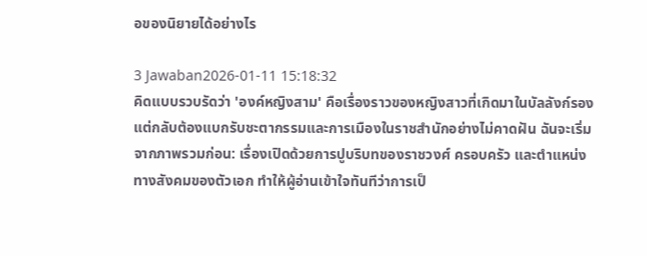อของนิยายได้อย่างไร

3 Jawaban2026-01-11 15:18:32
คิดแบบรวบรัดว่า 'องค์หญิงสาม' คือเรื่องราวของหญิงสาวที่เกิดมาในบัลลังก์รอง แต่กลับต้องแบกรับชะตากรรมและการเมืองในราชสำนักอย่างไม่คาดฝัน ฉันจะเริ่มจากภาพรวมก่อน: เรื่องเปิดด้วยการปูบริบทของราชวงศ์ ครอบครัว และตำแหน่งทางสังคมของตัวเอก ทำให้ผู้อ่านเข้าใจทันทีว่าการเป็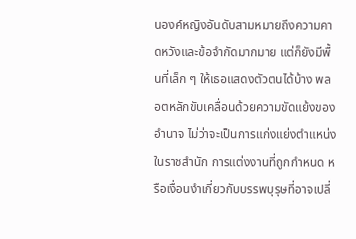นองค์หญิงอันดับสามหมายถึงความคาดหวังและข้อจำกัดมากมาย แต่ก็ยังมีพื้นที่เล็ก ๆ ให้เธอแสดงตัวตนได้บ้าง พลอตหลักขับเคลื่อนด้วยความขัดแย้งของอำนาจ ไม่ว่าจะเป็นการแก่งแย่งตำแหน่งในราชสำนัก การแต่งงานที่ถูกกำหนด หรือเงื่อนงำเกี่ยวกับบรรพบุรุษที่อาจเปลี่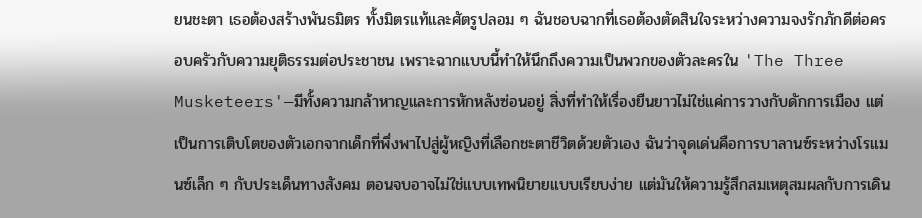ยนชะตา เธอต้องสร้างพันธมิตร ทั้งมิตรแท้และศัตรูปลอม ๆ ฉันชอบฉากที่เธอต้องตัดสินใจระหว่างความจงรักภักดีต่อครอบครัวกับความยุติธรรมต่อประชาชน เพราะฉากแบบนี้ทำให้นึกถึงความเป็นพวกของตัวละครใน 'The Three Musketeers'—มีทั้งความกล้าหาญและการหักหลังซ่อนอยู่ สิ่งที่ทำให้เรื่องยืนยาวไม่ใช่แค่การวางกับดักการเมือง แต่เป็นการเติบโตของตัวเอกจากเด็กที่พึ่งพาไปสู่ผู้หญิงที่เลือกชะตาชีวิตด้วยตัวเอง ฉันว่าจุดเด่นคือการบาลานซ์ระหว่างโรแมนซ์เล็ก ๆ กับประเด็นทางสังคม ตอนจบอาจไม่ใช่แบบเทพนิยายแบบเรียบง่าย แต่มันให้ความรู้สึกสมเหตุสมผลกับการเดิน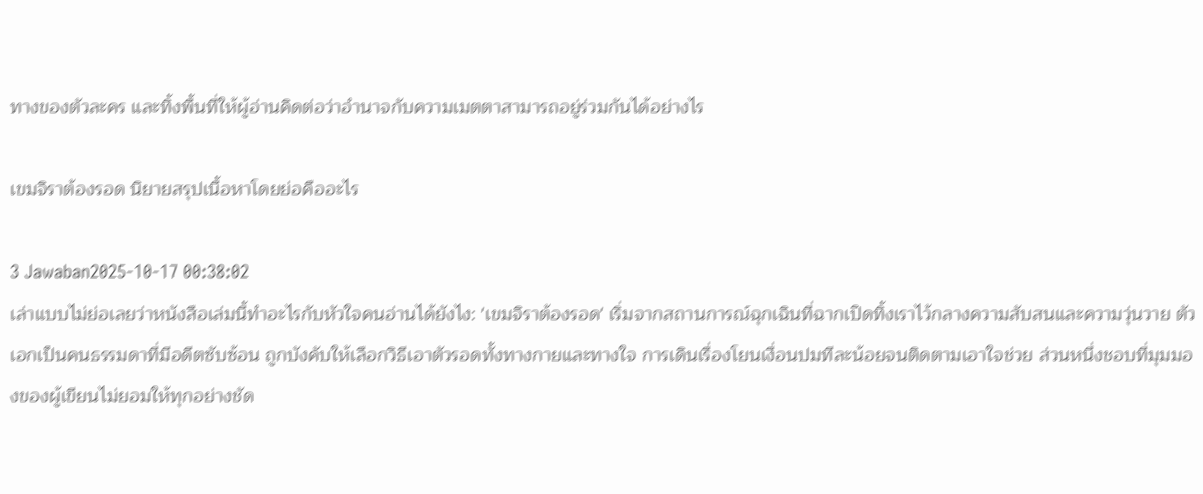ทางของตัวละคร และทิ้งพื้นที่ให้ผู้อ่านคิดต่อว่าอำนาจกับความเมตตาสามารถอยู่ร่วมกันได้อย่างไร

เขมจิราต้องรอด นิยายสรุปเนื้อหาโดยย่อคืออะไร

3 Jawaban2025-10-17 00:38:02
เล่าแบบไม่ย่อเลยว่าหนังสือเล่มนี้ทำอะไรกับหัวใจคนอ่านได้ยังไง: 'เขมจิราต้องรอด' เริ่มจากสถานการณ์ฉุกเฉินที่ฉากเปิดทิ้งเราไว้กลางความสับสนและความวุ่นวาย ตัวเอกเป็นคนธรรมดาที่มีอดีตซับซ้อน ถูกบังคับให้เลือกวิธีเอาตัวรอดทั้งทางกายและทางใจ การเดินเรื่องโยนเงื่อนปมทีละน้อยจนติดตามเอาใจช่วย ส่วนหนึ่งชอบที่มุมมองของผู้เขียนไม่ยอมให้ทุกอย่างชัด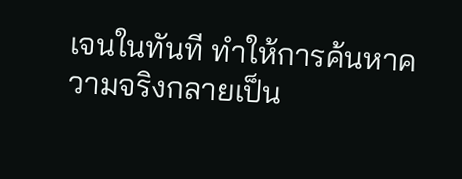เจนในทันที ทำให้การค้นหาความจริงกลายเป็น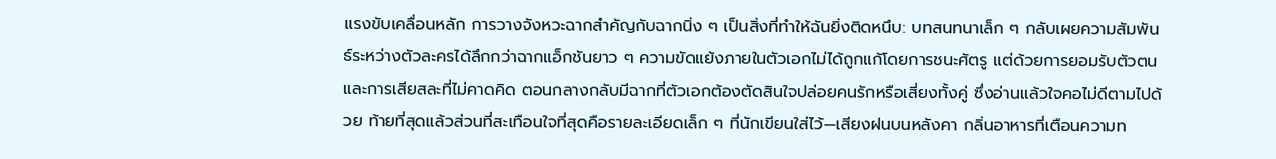แรงขับเคลื่อนหลัก การวางจังหวะฉากสำคัญกับฉากนิ่ง ๆ เป็นสิ่งที่ทำให้ฉันยิ่งติดหนึบ: บทสนทนาเล็ก ๆ กลับเผยความสัมพันธ์ระหว่างตัวละครได้ลึกกว่าฉากแอ็กชันยาว ๆ ความขัดแย้งภายในตัวเอกไม่ได้ถูกแก้โดยการชนะศัตรู แต่ด้วยการยอมรับตัวตนและการเสียสละที่ไม่คาดคิด ตอนกลางกลับมีฉากที่ตัวเอกต้องตัดสินใจปล่อยคนรักหรือเสี่ยงทั้งคู่ ซึ่งอ่านแล้วใจคอไม่ดีตามไปด้วย ท้ายที่สุดแล้วส่วนที่สะเทือนใจที่สุดคือรายละเอียดเล็ก ๆ ที่นักเขียนใส่ไว้—เสียงฝนบนหลังคา กลิ่นอาหารที่เตือนความท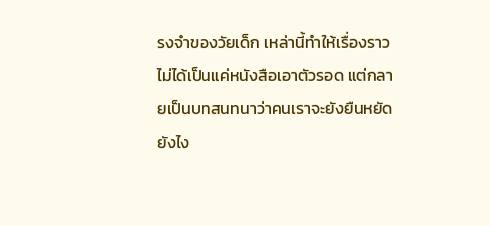รงจำของวัยเด็ก เหล่านี้ทำให้เรื่องราวไม่ได้เป็นแค่หนังสือเอาตัวรอด แต่กลายเป็นบทสนทนาว่าคนเราจะยังยืนหยัดยังไง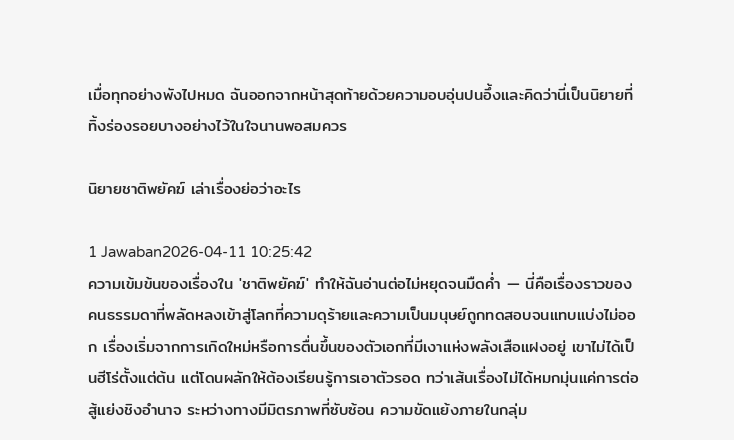เมื่อทุกอย่างพังไปหมด ฉันออกจากหน้าสุดท้ายด้วยความอบอุ่นปนอึ้งและคิดว่านี่เป็นนิยายที่ทิ้งร่องรอยบางอย่างไว้ในใจนานพอสมควร

นิยายชาติพยัคฆ์ เล่าเรื่องย่อว่าอะไร

1 Jawaban2026-04-11 10:25:42
ความเข้มข้นของเรื่องใน 'ชาติพยัคฆ์' ทำให้ฉันอ่านต่อไม่หยุดจนมืดค่ำ — นี่คือเรื่องราวของคนธรรมดาที่พลัดหลงเข้าสู่โลกที่ความดุร้ายและความเป็นมนุษย์ถูกทดสอบจนแทบแบ่งไม่ออก เรื่องเริ่มจากการเกิดใหม่หรือการตื่นขึ้นของตัวเอกที่มีเงาแห่งพลังเสือแฝงอยู่ เขาไม่ได้เป็นฮีโร่ตั้งแต่ต้น แต่โดนผลักให้ต้องเรียนรู้การเอาตัวรอด ทว่าเส้นเรื่องไม่ได้หมกมุ่นแค่การต่อสู้แย่งชิงอำนาจ ระหว่างทางมีมิตรภาพที่ซับซ้อน ความขัดแย้งภายในกลุ่ม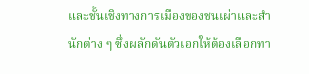และชั้นเชิงทางการเมืองของชนเผ่าและสำนักต่าง ๆ ซึ่งผลักดันตัวเอกให้ต้องเลือกทา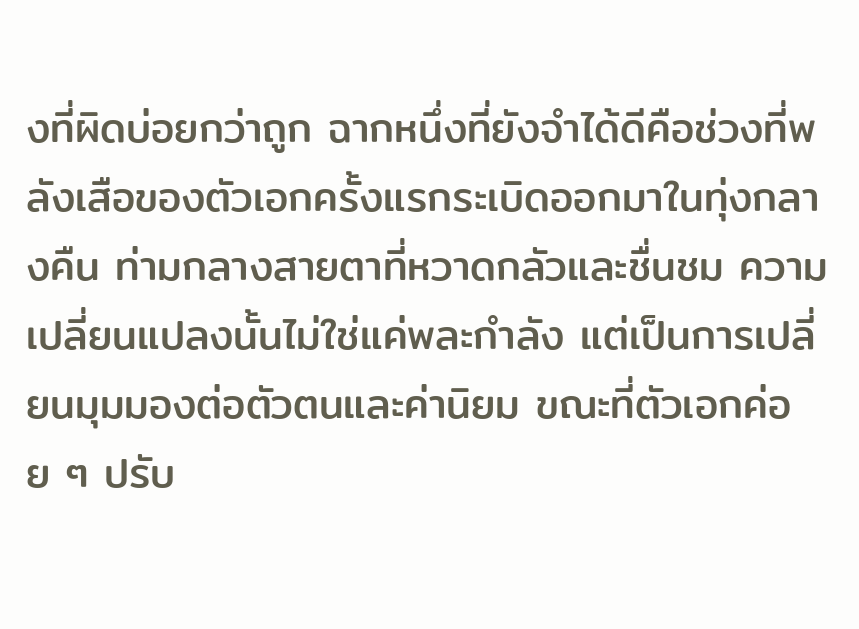งที่ผิดบ่อยกว่าถูก ฉากหนึ่งที่ยังจำได้ดีคือช่วงที่พลังเสือของตัวเอกครั้งแรกระเบิดออกมาในทุ่งกลางคืน ท่ามกลางสายตาที่หวาดกลัวและชื่นชม ความเปลี่ยนแปลงนั้นไม่ใช่แค่พละกำลัง แต่เป็นการเปลี่ยนมุมมองต่อตัวตนและค่านิยม ขณะที่ตัวเอกค่อย ๆ ปรับ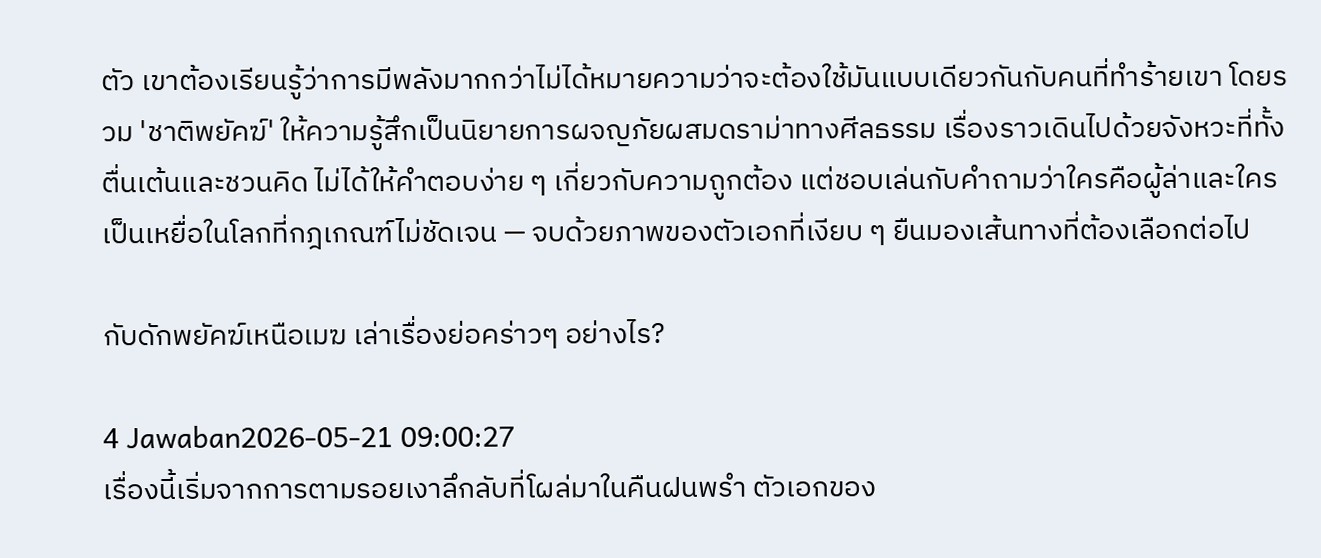ตัว เขาต้องเรียนรู้ว่าการมีพลังมากกว่าไม่ได้หมายความว่าจะต้องใช้มันแบบเดียวกันกับคนที่ทำร้ายเขา โดยรวม 'ชาติพยัคฆ์' ให้ความรู้สึกเป็นนิยายการผจญภัยผสมดราม่าทางศีลธรรม เรื่องราวเดินไปด้วยจังหวะที่ทั้งตื่นเต้นและชวนคิด ไม่ได้ให้คำตอบง่าย ๆ เกี่ยวกับความถูกต้อง แต่ชอบเล่นกับคำถามว่าใครคือผู้ล่าและใครเป็นเหยื่อในโลกที่กฎเกณฑ์ไม่ชัดเจน — จบด้วยภาพของตัวเอกที่เงียบ ๆ ยืนมองเส้นทางที่ต้องเลือกต่อไป

กับดักพยัคฆ์เหนือเมฆ เล่าเรื่องย่อคร่าวๆ อย่างไร?

4 Jawaban2026-05-21 09:00:27
เรื่องนี้เริ่มจากการตามรอยเงาลึกลับที่โผล่มาในคืนฝนพรำ ตัวเอกของ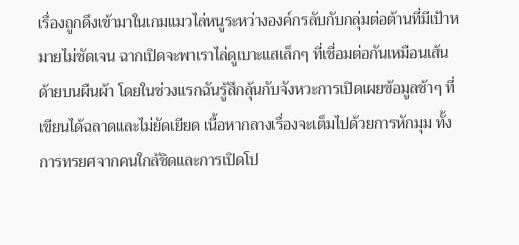เรื่องถูกดึงเข้ามาในเกมแมวไล่หนูระหว่างองค์กรลับกับกลุ่มต่อต้านที่มีเป้าหมายไม่ชัดเจน ฉากเปิดจะพาเราไล่ดูเบาะแสเล็กๆ ที่เชื่อมต่อกันเหมือนเส้นด้ายบนผืนผ้า โดยในช่วงแรกฉันรู้สึกลุ้นกับจังหวะการเปิดเผยข้อมูลช้าๆ ที่เขียนได้ฉลาดและไม่ยัดเยียด เนื้อหากลางเรื่องจะเต็มไปด้วยการหักมุม ทั้งการทรยศจากคนใกล้ชิดและการเปิดโป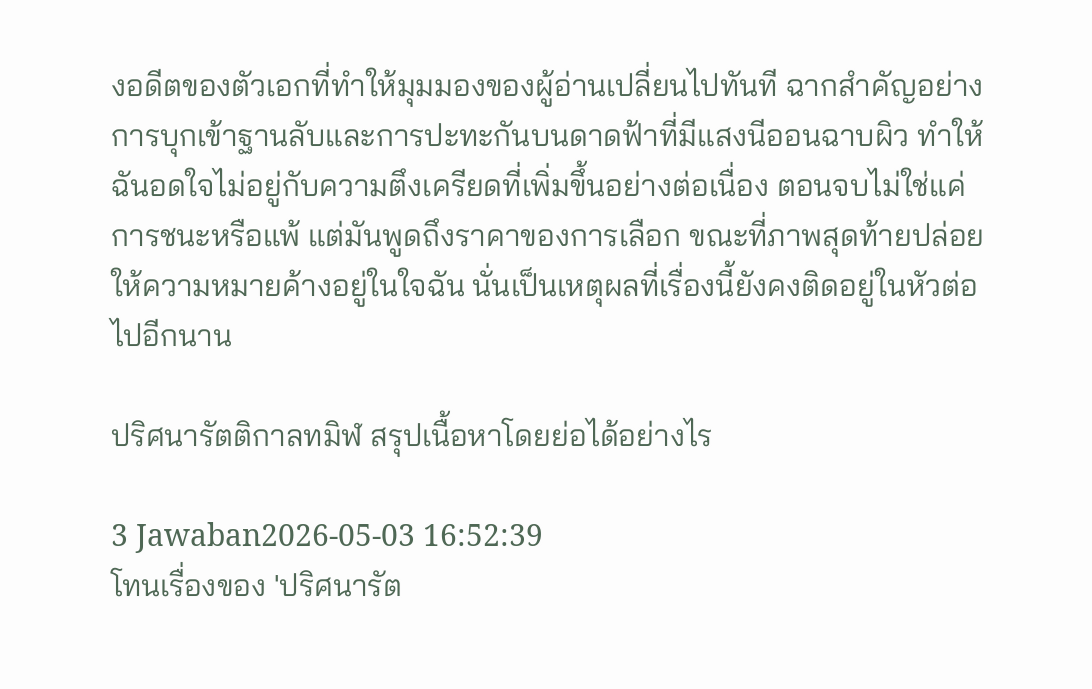งอดีตของตัวเอกที่ทำให้มุมมองของผู้อ่านเปลี่ยนไปทันที ฉากสำคัญอย่างการบุกเข้าฐานลับและการปะทะกันบนดาดฟ้าที่มีแสงนีออนฉาบผิว ทำให้ฉันอดใจไม่อยู่กับความตึงเครียดที่เพิ่มขึ้นอย่างต่อเนื่อง ตอนจบไม่ใช่แค่การชนะหรือแพ้ แต่มันพูดถึงราคาของการเลือก ขณะที่ภาพสุดท้ายปล่อยให้ความหมายค้างอยู่ในใจฉัน นั่นเป็นเหตุผลที่เรื่องนี้ยังคงติดอยู่ในหัวต่อไปอีกนาน

ปริศนารัตติกาลทมิฬ สรุปเนื้อหาโดยย่อได้อย่างไร

3 Jawaban2026-05-03 16:52:39
โทนเรื่องของ 'ปริศนารัต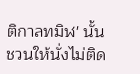ติกาลทมิฬ' นั้นชวนให้นั่งไม่ติด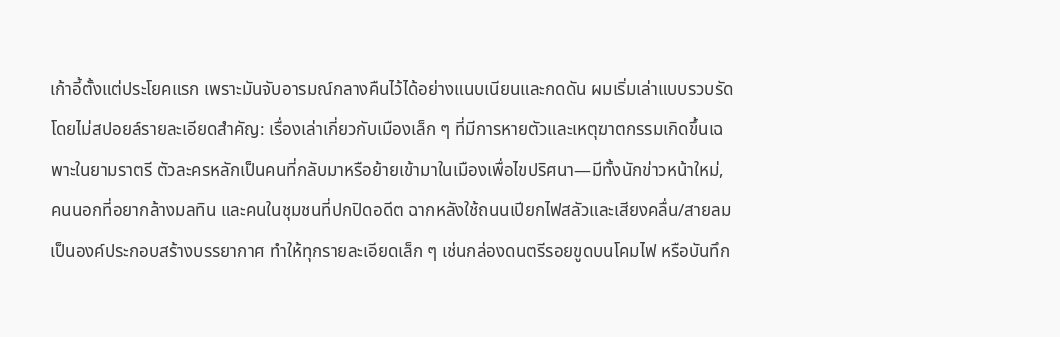เก้าอี้ตั้งแต่ประโยคแรก เพราะมันจับอารมณ์กลางคืนไว้ได้อย่างแนบเนียนและกดดัน ผมเริ่มเล่าแบบรวบรัดโดยไม่สปอยล์รายละเอียดสำคัญ: เรื่องเล่าเกี่ยวกับเมืองเล็ก ๆ ที่มีการหายตัวและเหตุฆาตกรรมเกิดขึ้นเฉพาะในยามราตรี ตัวละครหลักเป็นคนที่กลับมาหรือย้ายเข้ามาในเมืองเพื่อไขปริศนา—มีทั้งนักข่าวหน้าใหม่, คนนอกที่อยากล้างมลทิน และคนในชุมชนที่ปกปิดอดีต ฉากหลังใช้ถนนเปียกไฟสลัวและเสียงคลื่น/สายลมเป็นองค์ประกอบสร้างบรรยากาศ ทำให้ทุกรายละเอียดเล็ก ๆ เช่นกล่องดนตรีรอยขูดบนโคมไฟ หรือบันทึก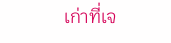เก่าที่เจ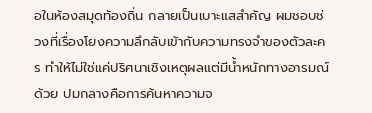อในห้องสมุดท้องถิ่น กลายเป็นเบาะแสสำคัญ ผมชอบช่วงที่เรื่องโยงความลึกลับเข้ากับความทรงจำของตัวละคร ทำให้ไม่ใช่แค่ปริศนาเชิงเหตุผลแต่มีน้ำหนักทางอารมณ์ด้วย ปมกลางคือการค้นหาความจ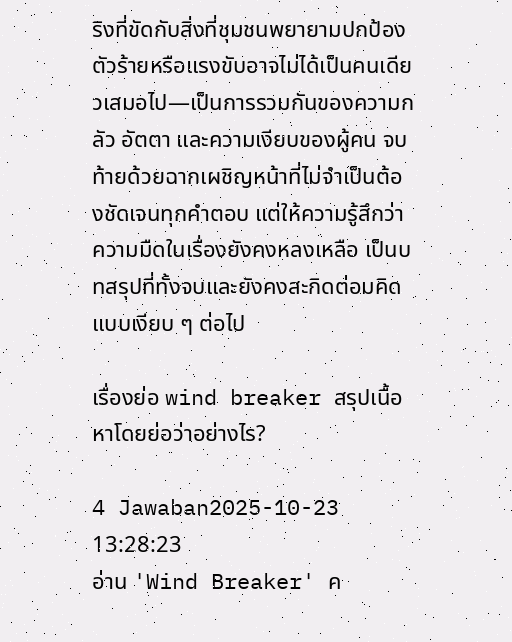ริงที่ขัดกับสิ่งที่ชุมชนพยายามปกป้อง ตัวร้ายหรือแรงขับอาจไม่ได้เป็นคนเดียวเสมอไป—เป็นการรวมกันของความกลัว อัตตา และความเงียบของผู้คน จบท้ายด้วยฉากเผชิญหน้าที่ไม่จำเป็นต้องชัดเจนทุกคำตอบ แต่ให้ความรู้สึกว่าความมืดในเรื่องยังคงหลงเหลือ เป็นบทสรุปที่ทั้งจบและยังคงสะกิดต่อมคิดแบบเงียบ ๆ ต่อไป

เรื่องย่อ wind breaker สรุปเนื้อหาโดยย่อว่าอย่างไร?

4 Jawaban2025-10-23 13:28:23
อ่าน 'Wind Breaker' ค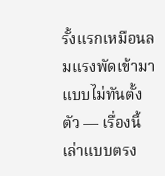รั้งแรกเหมือนลมแรงพัดเข้ามาแบบไม่ทันตั้งตัว — เรื่องนี้เล่าแบบตรง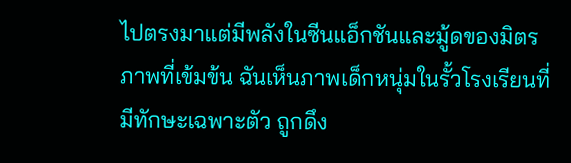ไปตรงมาแต่มีพลังในซีนแอ็กชันและมู้ดของมิตรภาพที่เข้มข้น ฉันเห็นภาพเด็กหนุ่มในรั้วโรงเรียนที่มีทักษะเฉพาะตัว ถูกดึง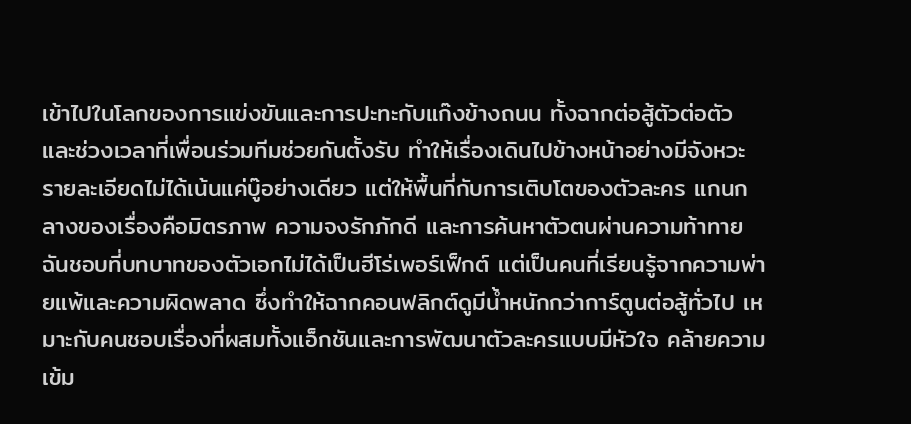เข้าไปในโลกของการแข่งขันและการปะทะกับแก๊งข้างถนน ทั้งฉากต่อสู้ตัวต่อตัวและช่วงเวลาที่เพื่อนร่วมทีมช่วยกันตั้งรับ ทำให้เรื่องเดินไปข้างหน้าอย่างมีจังหวะ รายละเอียดไม่ได้เน้นแค่บู๊อย่างเดียว แต่ให้พื้นที่กับการเติบโตของตัวละคร แกนกลางของเรื่องคือมิตรภาพ ความจงรักภักดี และการค้นหาตัวตนผ่านความท้าทาย ฉันชอบที่บทบาทของตัวเอกไม่ได้เป็นฮีโร่เพอร์เฟ็กต์ แต่เป็นคนที่เรียนรู้จากความพ่ายแพ้และความผิดพลาด ซึ่งทำให้ฉากคอนฟลิกต์ดูมีน้ำหนักกว่าการ์ตูนต่อสู้ทั่วไป เหมาะกับคนชอบเรื่องที่ผสมทั้งแอ็กชันและการพัฒนาตัวละครแบบมีหัวใจ คล้ายความเข้ม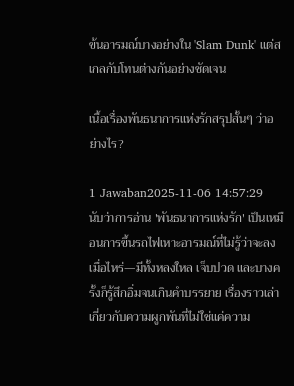ข้นอารมณ์บางอย่างใน 'Slam Dunk' แต่สเกลกับโทนต่างกันอย่างชัดเจน

เนื้อเรื่องพันธนาการแห่งรักสรุปสั้นๆ ว่าอย่างไร?

1 Jawaban2025-11-06 14:57:29
นับว่าการอ่าน 'พันธนาการแห่งรัก' เป็นเหมือนการขึ้นรถไฟเหาะอารมณ์ที่ไม่รู้ว่าจะลงเมื่อไหร่—มีทั้งหลงใหล เจ็บปวด และบางครั้งก็รู้สึกอิ่มจนเกินคำบรรยาย เรื่องราวเล่าเกี่ยวกับความผูกพันที่ไม่ใช่แค่ความ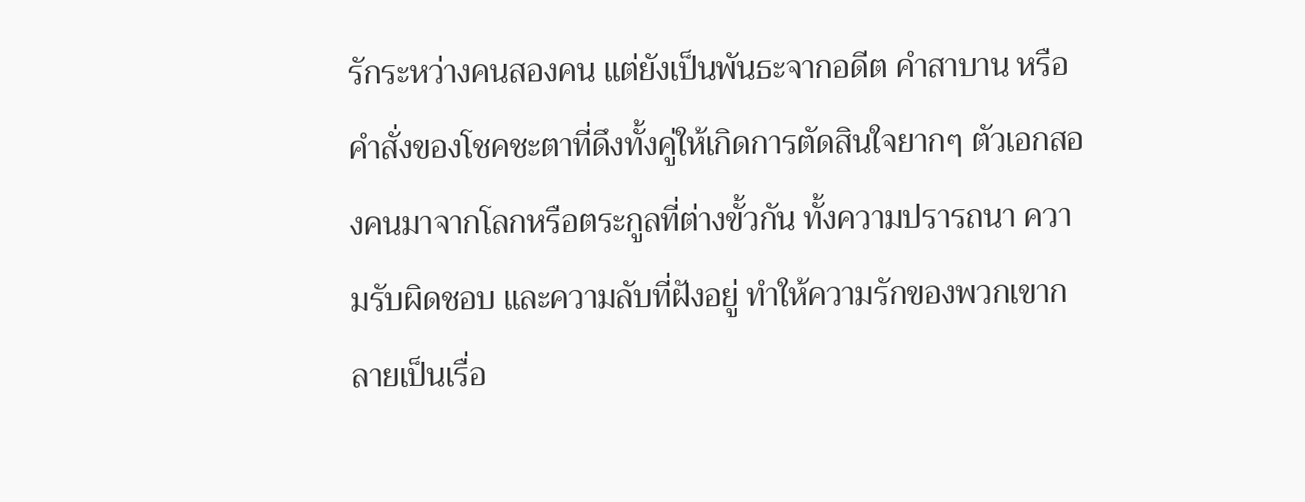รักระหว่างคนสองคน แต่ยังเป็นพันธะจากอดีต คำสาบาน หรือคำสั่งของโชคชะตาที่ดึงทั้งคู่ให้เกิดการตัดสินใจยากๆ ตัวเอกสองคนมาจากโลกหรือตระกูลที่ต่างขั้วกัน ทั้งความปรารถนา ความรับผิดชอบ และความลับที่ฝังอยู่ ทำให้ความรักของพวกเขากลายเป็นเรื่อ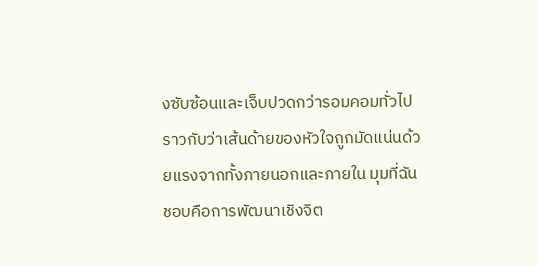งซับซ้อนและเจ็บปวดกว่ารอมคอมทั่วไป ราวกับว่าเส้นด้ายของหัวใจถูกมัดแน่นด้วยแรงจากทั้งภายนอกและภายใน มุมที่ฉันชอบคือการพัฒนาเชิงจิต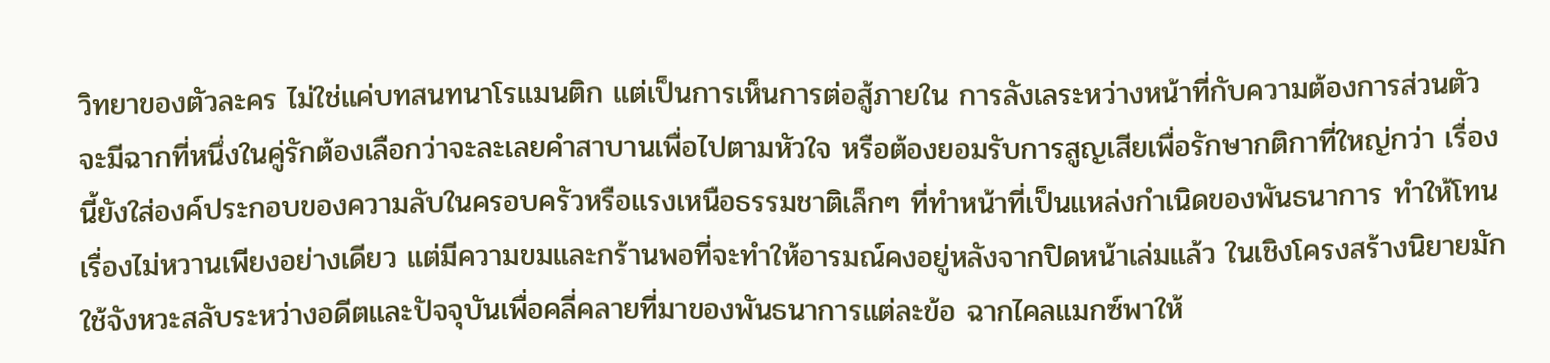วิทยาของตัวละคร ไม่ใช่แค่บทสนทนาโรแมนติก แต่เป็นการเห็นการต่อสู้ภายใน การลังเลระหว่างหน้าที่กับความต้องการส่วนตัว จะมีฉากที่หนึ่งในคู่รักต้องเลือกว่าจะละเลยคำสาบานเพื่อไปตามหัวใจ หรือต้องยอมรับการสูญเสียเพื่อรักษากติกาที่ใหญ่กว่า เรื่องนี้ยังใส่องค์ประกอบของความลับในครอบครัวหรือแรงเหนือธรรมชาติเล็กๆ ที่ทำหน้าที่เป็นแหล่งกำเนิดของพันธนาการ ทำให้โทนเรื่องไม่หวานเพียงอย่างเดียว แต่มีความขมและกร้านพอที่จะทำให้อารมณ์คงอยู่หลังจากปิดหน้าเล่มแล้ว ในเชิงโครงสร้างนิยายมักใช้จังหวะสลับระหว่างอดีตและปัจจุบันเพื่อคลี่คลายที่มาของพันธนาการแต่ละข้อ ฉากไคลแมกซ์พาให้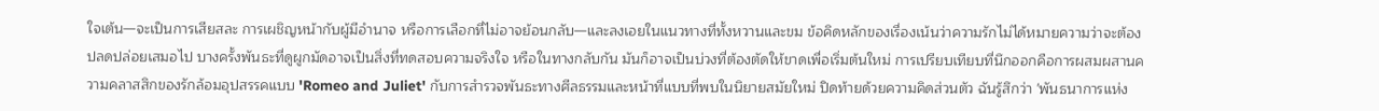ใจเต้น—จะเป็นการเสียสละ การเผชิญหน้ากับผู้มีอำนาจ หรือการเลือกที่ไม่อาจย้อนกลับ—และลงเอยในแนวทางที่ทั้งหวานและขม ข้อคิดหลักของเรื่องเน้นว่าความรักไม่ได้หมายความว่าจะต้องปลดปล่อยเสมอไป บางครั้งพันธะที่ดูผูกมัดอาจเป็นสิ่งที่ทดสอบความจริงใจ หรือในทางกลับกัน มันก็อาจเป็นบ่วงที่ต้องตัดให้ขาดเพื่อเริ่มต้นใหม่ การเปรียบเทียบที่นึกออกคือการผสมผสานความคลาสสิกของรักล้อมอุปสรรคแบบ 'Romeo and Juliet' กับการสำรวจพันธะทางศีลธรรมและหน้าที่แบบที่พบในนิยายสมัยใหม่ ปิดท้ายด้วยความคิดส่วนตัว ฉันรู้สึกว่า 'พันธนาการแห่ง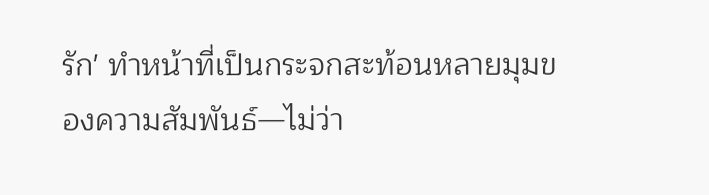รัก' ทำหน้าที่เป็นกระจกสะท้อนหลายมุมของความสัมพันธ์—ไม่ว่า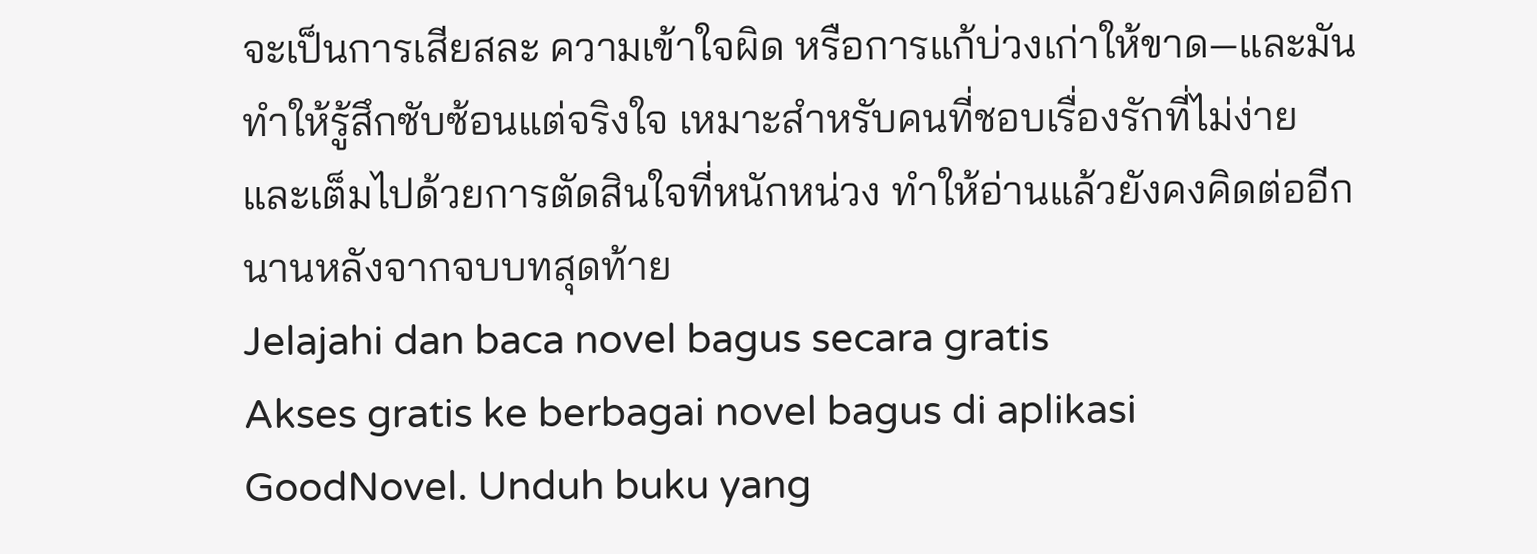จะเป็นการเสียสละ ความเข้าใจผิด หรือการแก้บ่วงเก่าให้ขาด—และมันทำให้รู้สึกซับซ้อนแต่จริงใจ เหมาะสำหรับคนที่ชอบเรื่องรักที่ไม่ง่ายและเต็มไปด้วยการตัดสินใจที่หนักหน่วง ทำให้อ่านแล้วยังคงคิดต่ออีกนานหลังจากจบบทสุดท้าย
Jelajahi dan baca novel bagus secara gratis
Akses gratis ke berbagai novel bagus di aplikasi GoodNovel. Unduh buku yang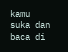kamu suka dan baca di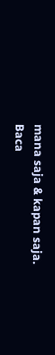mana saja & kapan saja.
Baca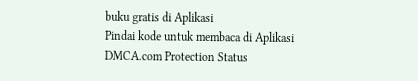buku gratis di Aplikasi
Pindai kode untuk membaca di Aplikasi
DMCA.com Protection Status